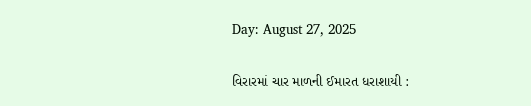Day: August 27, 2025

વિરારમાં ચાર માળની ઈમારત ધરાશાયી :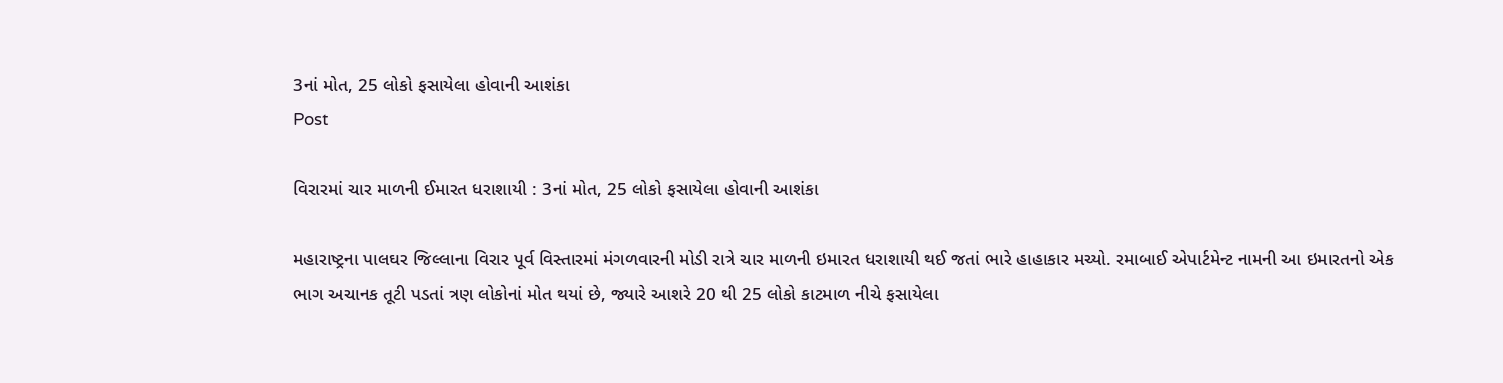3નાં મોત, 25 લોકો ફસાયેલા હોવાની આશંકા
Post

વિરારમાં ચાર માળની ઈમારત ધરાશાયી : 3નાં મોત, 25 લોકો ફસાયેલા હોવાની આશંકા

મહારાષ્ટ્રના પાલઘર જિલ્લાના વિરાર પૂર્વ વિસ્તારમાં મંગળવારની મોડી રાત્રે ચાર માળની ઇમારત ધરાશાયી થઈ જતાં ભારે હાહાકાર મચ્યો. રમાબાઈ એપાર્ટમેન્ટ નામની આ ઇમારતનો એક ભાગ અચાનક તૂટી પડતાં ત્રણ લોકોનાં મોત થયાં છે, જ્યારે આશરે 20 થી 25 લોકો કાટમાળ નીચે ફસાયેલા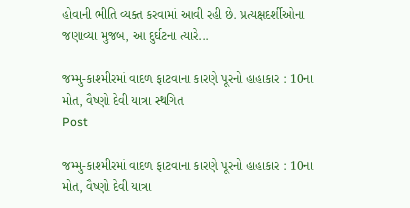હોવાની ભીતિ વ્યક્ત કરવામાં આવી રહી છે. પ્રત્યક્ષદર્શીઓના જણાવ્યા મુજબ, આ દુર્ઘટના ત્યારે...

જમ્મુ-કાશ્મીરમાં વાદળ ફાટવાના કારણે પૂરનો હાહાકાર : 10ના મોત, વૈષ્ણો દેવી યાત્રા સ્થગિત
Post

જમ્મુ-કાશ્મીરમાં વાદળ ફાટવાના કારણે પૂરનો હાહાકાર : 10ના મોત, વૈષ્ણો દેવી યાત્રા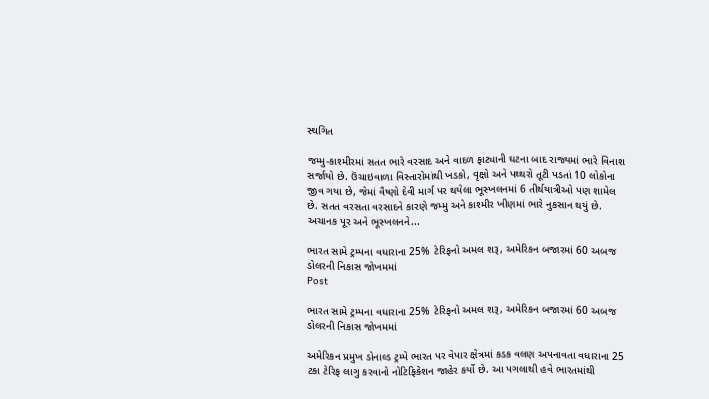સ્થગિત

જમ્મુ-કાશ્મીરમાં સતત ભારે વરસાદ અને વાદળ ફાટ્યાની ઘટના બાદ રાજ્યમાં ભારે વિનાશ સર્જાયો છે. ઉંચાઇવાળા વિસ્તારોમાંથી ખડકો, વૃક્ષો અને પથ્થરો તૂટી પડતાં 10 લોકોના જીવ ગયા છે, જેમાં વૈષ્ણો દેવી માર્ગ પર થયેલા ભૂસ્ખલનમાં 6 તીર્થયાત્રીઓ પણ શામેલ છે. સતત વરસતા વરસાદને કારણે જમ્મુ અને કાશ્મીર ખીણમાં ભારે નુકસાન થયું છે. અચાનક પૂર અને ભૂસ્ખલનને...

ભારત સામે ટ્રમ્પના વધારાના 25% ટેરિફનો અમલ શરૂ, અમેરિકન બજારમાં 60 અબજ ડોલરની નિકાસ જોખમમાં
Post

ભારત સામે ટ્રમ્પના વધારાના 25% ટેરિફનો અમલ શરૂ, અમેરિકન બજારમાં 60 અબજ ડોલરની નિકાસ જોખમમાં

અમેરિકન પ્રમુખ ડોનાલ્ડ ટ્રમ્પે ભારત પર વેપાર ક્ષેત્રમાં કડક વલણ અપનાવતા વધારાના 25 ટકા ટેરિફ લાગુ કરવાનો નોટિફિકેશન જાહેર કર્યો છે. આ પગલાથી હવે ભારતમાંથી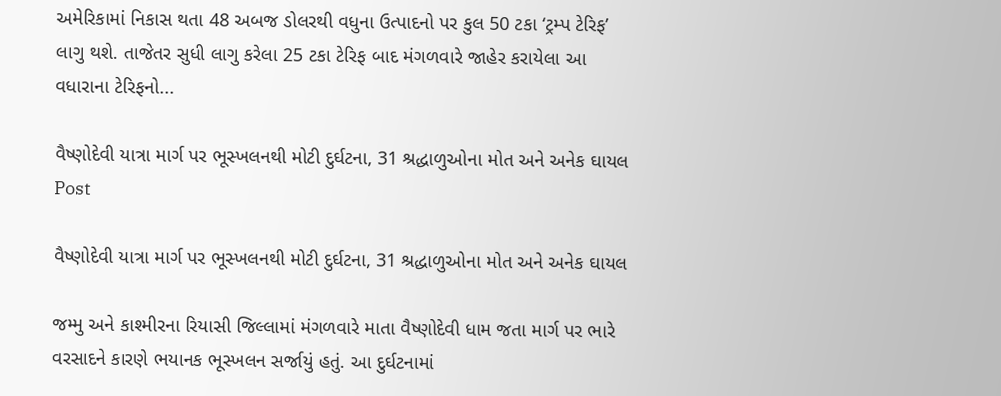અમેરિકામાં નિકાસ થતા 48 અબજ ડોલરથી વધુના ઉત્પાદનો પર કુલ 50 ટકા ‘ટ્રમ્પ ટેરિફ’ લાગુ થશે. તાજેતર સુધી લાગુ કરેલા 25 ટકા ટેરિફ બાદ મંગળવારે જાહેર કરાયેલા આ વધારાના ટેરિફનો...

વૈષ્ણોદેવી યાત્રા માર્ગ પર ભૂસ્ખલનથી મોટી દુર્ઘટના, 31 શ્રદ્ધાળુઓના મોત અને અનેક ઘાયલ
Post

વૈષ્ણોદેવી યાત્રા માર્ગ પર ભૂસ્ખલનથી મોટી દુર્ઘટના, 31 શ્રદ્ધાળુઓના મોત અને અનેક ઘાયલ

જમ્મુ અને કાશ્મીરના રિયાસી જિલ્લામાં મંગળવારે માતા વૈષ્ણોદેવી ધામ જતા માર્ગ પર ભારે વરસાદને કારણે ભયાનક ભૂસ્ખલન સર્જાયું હતું. આ દુર્ઘટનામાં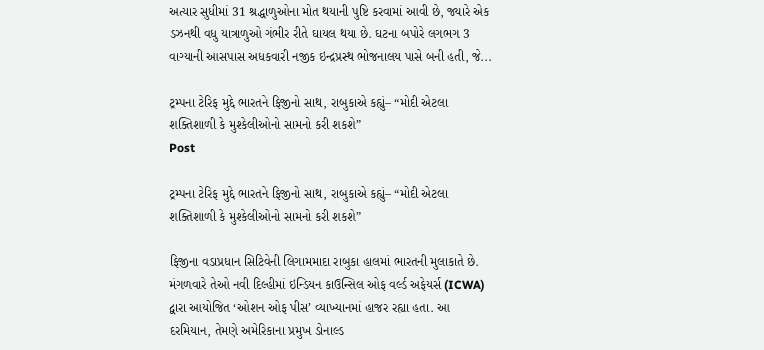અત્યાર સુધીમાં 31 શ્રદ્ધાળુઓના મોત થયાની પુષ્ટિ કરવામાં આવી છે, જ્યારે એક ડઝનથી વધુ યાત્રાળુઓ ગંભીર રીતે ઘાયલ થયા છે. ઘટના બપોરે લગભગ 3 વાગ્યાની આસપાસ અધકવારી નજીક ઇન્દ્રપ્રસ્થ ભોજનાલય પાસે બની હતી, જે...

ટ્રમ્પના ટેરિફ મુદ્દે ભારતને ફિજીનો સાથ, રાબુકાએ કહ્યું– “મોદી એટલા શક્તિશાળી કે મુશ્કેલીઓનો સામનો કરી શકશે”
Post

ટ્રમ્પના ટેરિફ મુદ્દે ભારતને ફિજીનો સાથ, રાબુકાએ કહ્યું– “મોદી એટલા શક્તિશાળી કે મુશ્કેલીઓનો સામનો કરી શકશે”

ફિજીના વડાપ્રધાન સિટિવેની લિગામમાદા રાબુકા હાલમાં ભારતની મુલાકાતે છે. મંગળવારે તેઓ નવી દિલ્હીમાં ઇન્ડિયન કાઉન્સિલ ઓફ વર્લ્ડ અફેયર્સ (ICWA) દ્વારા આયોજિત ‘ઓશન ઓફ પીસ’ વ્યાખ્યાનમાં હાજર રહ્યા હતા. આ દરમિયાન, તેમણે અમેરિકાના પ્રમુખ ડોનાલ્ડ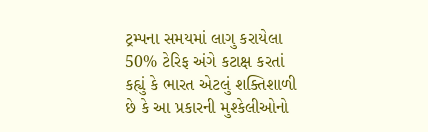ટ્રમ્પના સમયમાં લાગુ કરાયેલા 50% ટેરિફ અંગે કટાક્ષ કરતાં કહ્યું કે ભારત એટલું શક્તિશાળી છે કે આ પ્રકારની મુશ્કેલીઓનો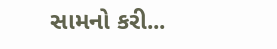સામનો કરી...